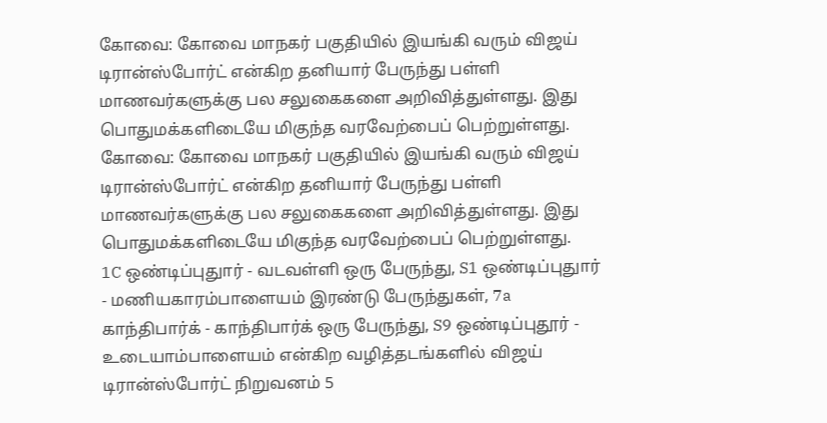கோவை: கோவை மாநகர் பகுதியில் இயங்கி வரும் விஜய் டிரான்ஸ்போர்ட் என்கிற தனியார் பேருந்து பள்ளி மாணவர்களுக்கு பல சலுகைகளை அறிவித்துள்ளது. இது பொதுமக்களிடையே மிகுந்த வரவேற்பைப் பெற்றுள்ளது.
கோவை: கோவை மாநகர் பகுதியில் இயங்கி வரும் விஜய் டிரான்ஸ்போர்ட் என்கிற தனியார் பேருந்து பள்ளி மாணவர்களுக்கு பல சலுகைகளை அறிவித்துள்ளது. இது பொதுமக்களிடையே மிகுந்த வரவேற்பைப் பெற்றுள்ளது.
1C ஒண்டிப்புதுார் - வடவள்ளி ஒரு பேருந்து, S1 ஒண்டிப்புதுார் - மணியகாரம்பாளையம் இரண்டு பேருந்துகள், 7a காந்திபார்க் - காந்திபார்க் ஒரு பேருந்து, S9 ஒண்டிப்புதூர் - உடையாம்பாளையம் என்கிற வழித்தடங்களில் விஜய் டிரான்ஸ்போர்ட் நிறுவனம் 5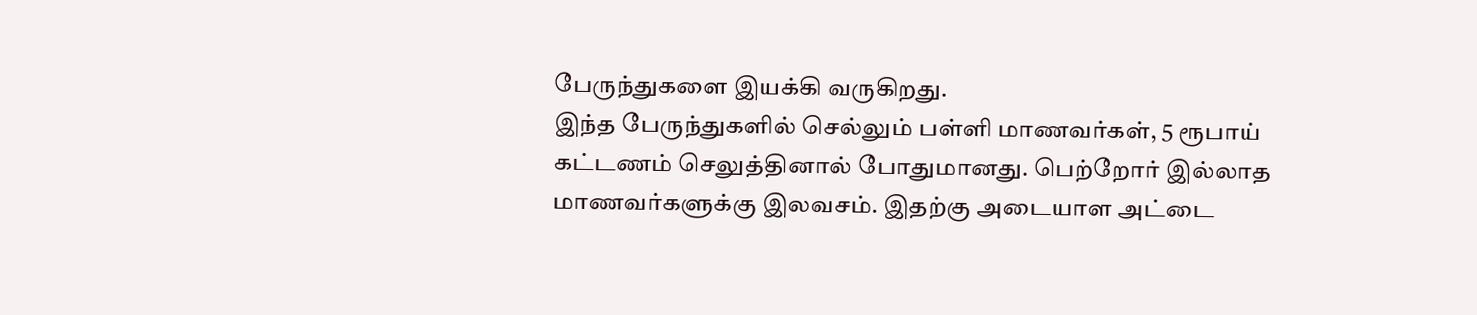பேருந்துகளை இயக்கி வருகிறது.
இந்த பேருந்துகளில் செல்லும் பள்ளி மாணவர்கள், 5 ரூபாய் கட்டணம் செலுத்தினால் போதுமானது. பெற்றோர் இல்லாத மாணவர்களுக்கு இலவசம். இதற்கு அடையாள அட்டை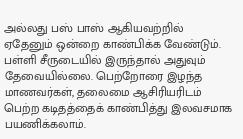அல்லது பஸ் பாஸ் ஆகியவற்றில் ஏதேனும் ஒன்றை காண்பிக்க வேண்டும். பள்ளி சீருடையில் இருந்தால் அதுவும் தேவையில்லை. பெற்றோரை இழந்த மாணவர்கள், தலைமை ஆசிரியரிடம் பெற்ற கடிதத்தைக் காண்பித்து இலவசமாக பயணிக்கலாம்.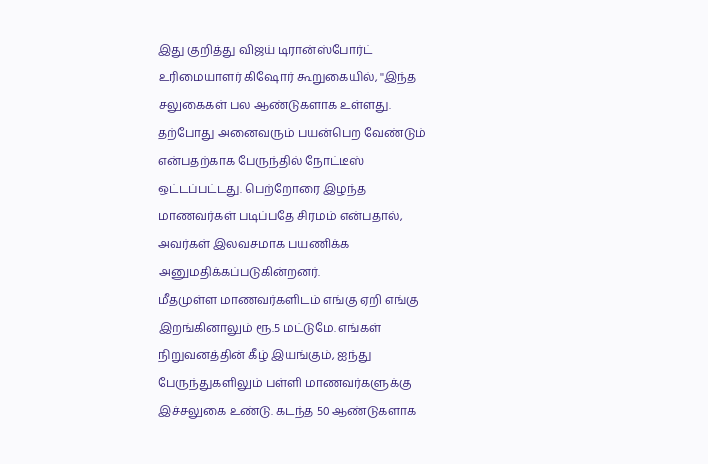இது குறித்து விஜய் டிரான்ஸ்போர்ட் உரிமையாளர் கிஷோர் கூறுகையில், ''இந்த சலுகைகள் பல ஆண்டுகளாக உள்ளது. தற்போது அனைவரும் பயன்பெற வேண்டும் என்பதற்காக பேருந்தில் நோட்டீஸ் ஒட்டப்பட்டது. பெற்றோரை இழந்த மாணவர்கள் படிப்பதே சிரமம் என்பதால், அவர்கள் இலவசமாக பயணிக்க அனுமதிக்கப்படுகின்றனர்.
மீதமுள்ள மாணவர்களிடம் எங்கு ஏறி எங்கு இறங்கினாலும் ரூ.5 மட்டுமே. எங்கள் நிறுவனத்தின் கீழ் இயங்கும், ஐந்து பேருந்துகளிலும் பள்ளி மாணவர்களுக்கு இச்சலுகை உண்டு. கடந்த 50 ஆண்டுகளாக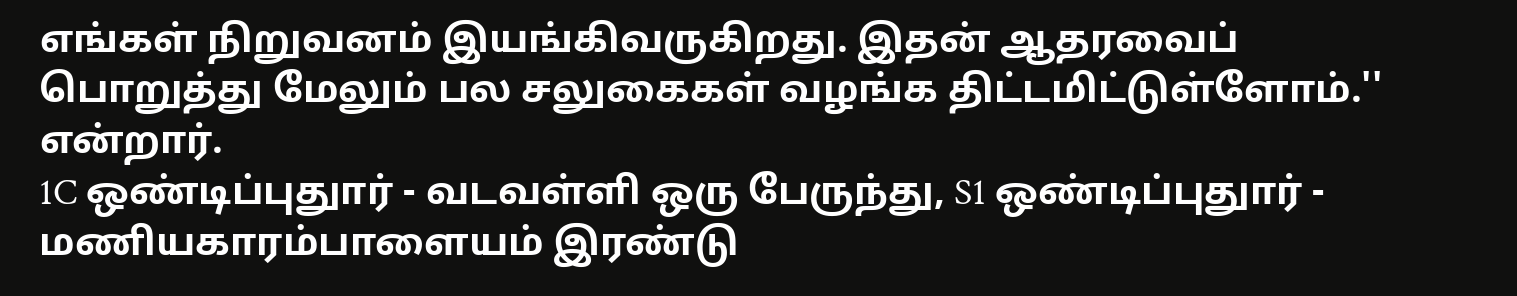எங்கள் நிறுவனம் இயங்கிவருகிறது. இதன் ஆதரவைப் பொறுத்து மேலும் பல சலுகைகள் வழங்க திட்டமிட்டுள்ளோம்.'' என்றார்.
1C ஒண்டிப்புதுார் - வடவள்ளி ஒரு பேருந்து, S1 ஒண்டிப்புதுார் - மணியகாரம்பாளையம் இரண்டு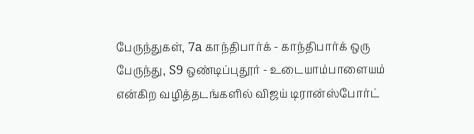பேருந்துகள், 7a காந்திபார்க் - காந்திபார்க் ஒரு பேருந்து, S9 ஒண்டிப்புதூர் - உடையாம்பாளையம் என்கிற வழித்தடங்களில் விஜய் டிரான்ஸ்போர்ட்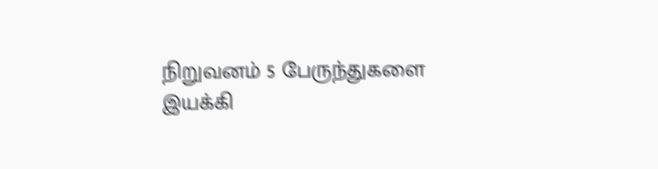நிறுவனம் 5 பேருந்துகளை இயக்கி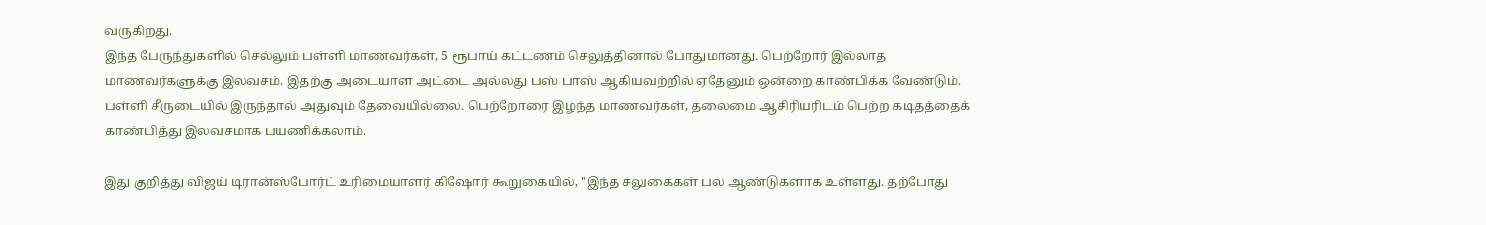வருகிறது.
இந்த பேருந்துகளில் செல்லும் பள்ளி மாணவர்கள், 5 ரூபாய் கட்டணம் செலுத்தினால் போதுமானது. பெற்றோர் இல்லாத மாணவர்களுக்கு இலவசம். இதற்கு அடையாள அட்டை அல்லது பஸ் பாஸ் ஆகியவற்றில் ஏதேனும் ஒன்றை காண்பிக்க வேண்டும். பள்ளி சீருடையில் இருந்தால் அதுவும் தேவையில்லை. பெற்றோரை இழந்த மாணவர்கள், தலைமை ஆசிரியரிடம் பெற்ற கடிதத்தைக் காண்பித்து இலவசமாக பயணிக்கலாம்.

இது குறித்து விஜய் டிரான்ஸ்போர்ட் உரிமையாளர் கிஷோர் கூறுகையில், ''இந்த சலுகைகள் பல ஆண்டுகளாக உள்ளது. தற்போது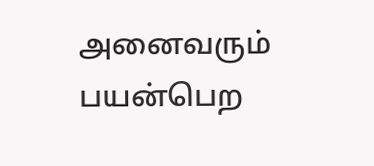அனைவரும் பயன்பெற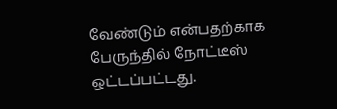வேண்டும் என்பதற்காக பேருந்தில் நோட்டீஸ் ஒட்டப்பட்டது.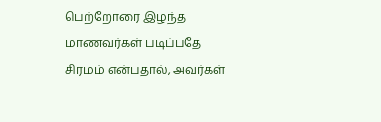பெற்றோரை இழந்த மாணவர்கள் படிப்பதே சிரமம் என்பதால், அவர்கள்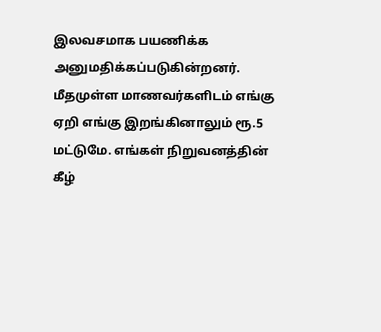இலவசமாக பயணிக்க அனுமதிக்கப்படுகின்றனர்.
மீதமுள்ள மாணவர்களிடம் எங்கு ஏறி எங்கு இறங்கினாலும் ரூ.5 மட்டுமே. எங்கள் நிறுவனத்தின் கீழ்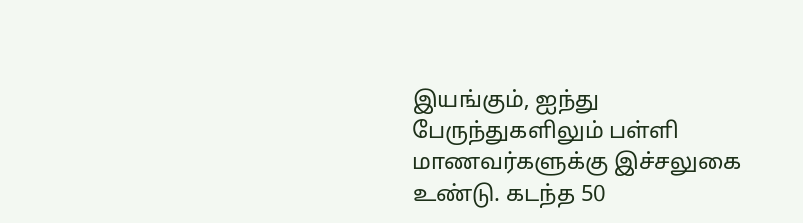இயங்கும், ஐந்து பேருந்துகளிலும் பள்ளி மாணவர்களுக்கு இச்சலுகை உண்டு. கடந்த 50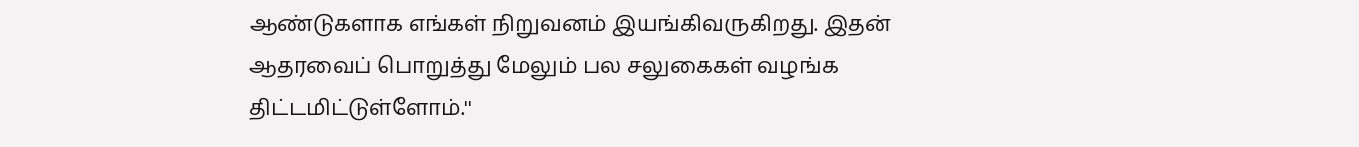ஆண்டுகளாக எங்கள் நிறுவனம் இயங்கிவருகிறது. இதன் ஆதரவைப் பொறுத்து மேலும் பல சலுகைகள் வழங்க திட்டமிட்டுள்ளோம்.''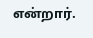என்றார்.